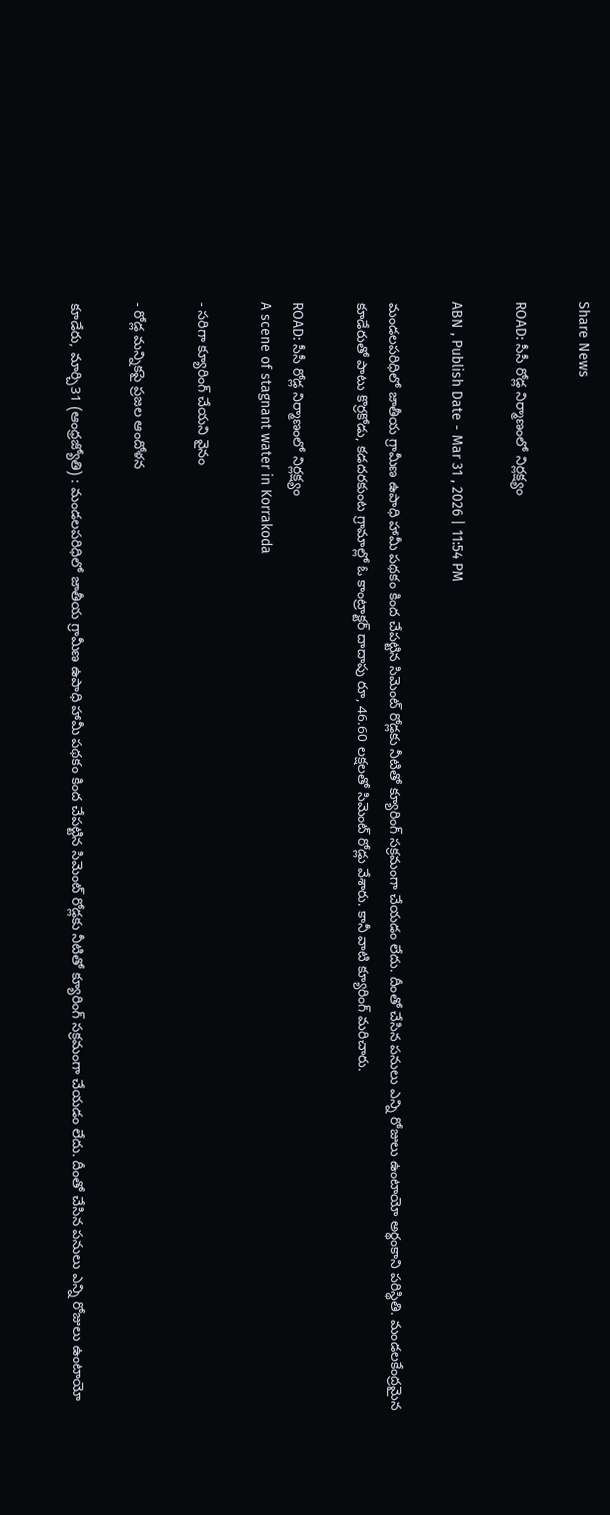Share News

ROAD: సీసీ రోడ్ల నిర్మాణంలో నిర్లక్ష్యం

ABN , Publish Date - Mar 31 , 2026 | 11:54 PM

మండలపరిధిలో జాతీయ గ్రామీణ ఉపాధి హామీ పథకం కింద చేపట్టిన సిమెంట్‌ రోడ్లకు నీటితో క్యూరింగ్‌ సక్రమంగా చేయడం లేదు. దీంతో చేసిన పనులు ఎన్ని రోజులు ఉంటాయో అర్థంకాని పరిస్థితి. మండలకేంద్రమైన కూడేరుతో పాటు కొర్రకోడు, కడదరకుంట గ్రామాల్లో ఓ కాంట్రాక్టర్‌ దాదాపు రూ, 46.60 లక్షలతో సిమెంట్‌ రోడ్లు వేశారు. కానీ వాటి క్యూరింగ్‌ మరిచారు.

ROAD: సీసీ రోడ్ల నిర్మాణంలో నిర్లక్ష్యం
A scene of stagnant water in Korrakoda

- సరిగా క్యూరింగ్‌ చేయని వైనం

- రోడ్ల మన్నికపై ప్రజల ఆందోళన

కూడేరు, మార్చి31 (ఆంధ్రజ్యోతి) : మండలపరిధిలో జాతీయ గ్రామీణ ఉపాధి హామీ పథకం కింద చేపట్టిన సిమెంట్‌ రోడ్లకు నీటితో క్యూరింగ్‌ సక్రమంగా చేయడం లేదు. దీంతో చేసిన పనులు ఎన్ని రోజులు ఉంటాయో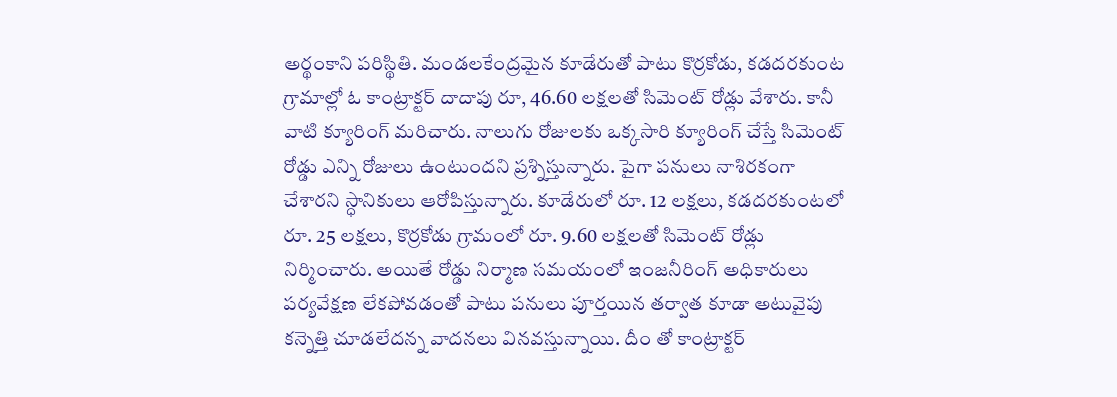అర్థంకాని పరిస్థితి. మండలకేంద్రమైన కూడేరుతో పాటు కొర్రకోడు, కడదరకుంట గ్రామాల్లో ఓ కాంట్రాక్టర్‌ దాదాపు రూ, 46.60 లక్షలతో సిమెంట్‌ రోడ్లు వేశారు. కానీ వాటి క్యూరింగ్‌ మరిచారు. నాలుగు రోజులకు ఒక్కసారి క్యూరింగ్‌ చేస్తే సిమెంట్‌ రోడ్డు ఎన్ని రోజులు ఉంటుందని ప్రశ్నిస్తున్నారు. పైగా పనులు నాశిరకంగా చేశారని స్ధానికులు ఆరోపిస్తున్నారు. కూడేరులో రూ. 12 లక్షలు, కడదరకుంటలో రూ. 25 లక్షలు, కొర్రకోడు గ్రామంలో రూ. 9.60 లక్షలతో సిమెంట్‌ రోడ్లు నిర్మించారు. అయితే రోడ్డు నిర్మాణ సమయంలో ఇంజనీరింగ్‌ అధికారులు పర్యవేక్షణ లేకపోవడంతో పాటు పనులు పూర్తయిన తర్వాత కూడా అటువైపు కన్నెత్తి చూడలేదన్న వాదనలు వినవస్తున్నాయి. దీం తో కాంట్రాక్టర్‌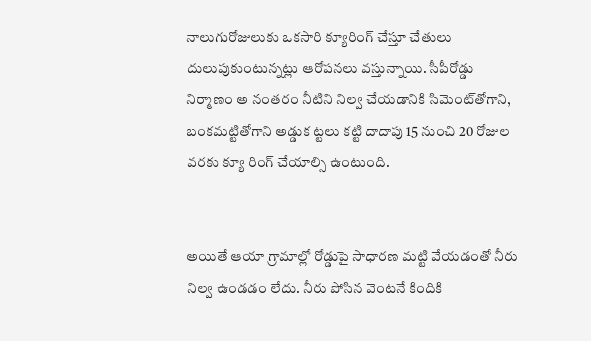నాలుగురోజులుకు ఒకసారి క్యూరింగ్‌ చేస్తూ చేతులు దులుపుకుంటున్నట్లు ఆరోపనలు వస్తున్నాయి. సీపీరోడ్డు నిర్మాణం అ నంతరం నీటిని నిల్వ చేయడానికి సిమెంట్‌తోగాని, బంకమట్టితోగాని అడ్డుక ట్టలు కట్టి దాదాపు 15 నుంచి 20 రోజుల వరకు క్యూ రింగ్‌ చేయాల్సి ఉంటుంది.


అయితే ఆయా గ్రామాల్లో రోడ్డుపై సాధారణ మట్టి వేయడంతో నీరు నిల్వ ఉండడం లేదు. నీరు పోసిన వెంటనే కిందికి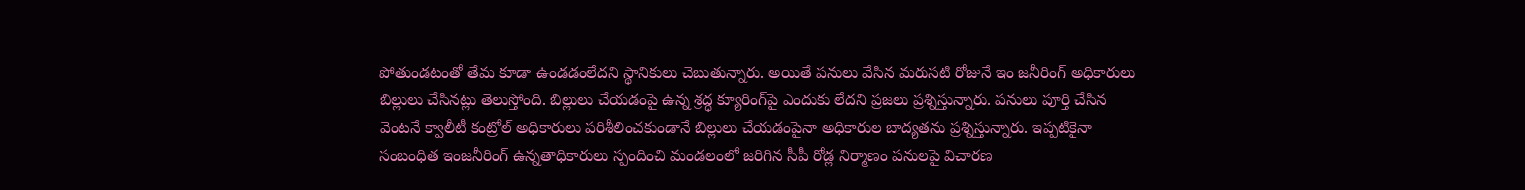పోతుండటంతో తేమ కూడా ఉండడంలేదని స్థానికులు చెబుతున్నారు. అయితే పనులు వేసిన మరుసటి రోజునే ఇం జనీరింగ్‌ అధికారులు బిల్లులు చేసినట్లు తెలుస్తోంది. బిల్లులు చేయడంపై ఉన్న శ్రద్ధ క్యూరింగ్‌పై ఎందుకు లేదని ప్రజలు ప్రశ్నిస్తున్నారు. పనులు పూర్తి చేసిన వెంటనే క్వాలీటీ కంట్రోల్‌ అధికారులు పరిశీలించకుండానే బిల్లులు చేయడంపైనా అధికారుల బాద్యతను ప్రశ్నిస్తున్నారు. ఇప్పటికైనా సంబంధిత ఇంజనీరింగ్‌ ఉన్నతాధికారులు స్పందించి మండలంలో జరిగిన సీపీ రోడ్ల నిర్మాణం పనులపై విచారణ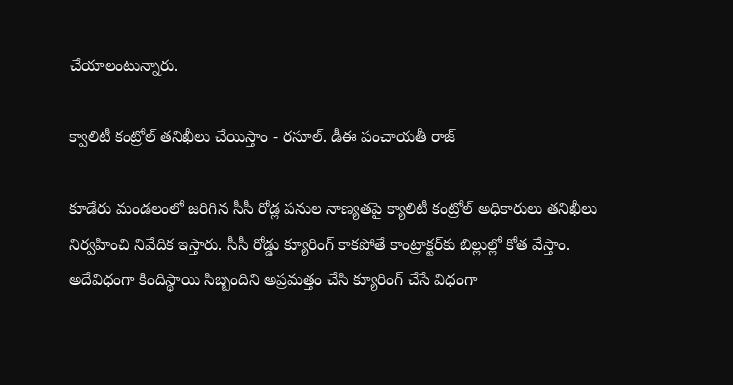చేయాలంటున్నారు.

క్వాలిటీ కంట్రోల్‌ తనిఖీలు చేయిస్తాం - రసూల్‌. డీఈ పంచాయతీ రాజ్‌

కూడేరు మండలంలో జరిగిన సీసీ రోడ్ల పనుల నాణ్యతపై క్యాలిటీ కంట్రోల్‌ అధికారులు తనిఖీలు నిర్వహించి నివేదిక ఇస్తారు. సీసీ రోడ్డు క్యూరింగ్‌ కాకపోతే కాంట్రాక్టర్‌కు బిల్లుల్లో కోత వేస్తాం. అదేవిధంగా కిందిస్థాయి సిబ్బందిని అప్రమత్తం చేసి క్యూరింగ్‌ చేసే విధంగా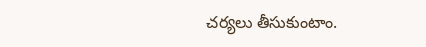చర్యలు తీసుకుంటాం.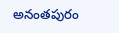అనంతపురం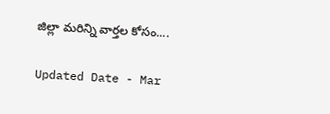జిల్లా మరిన్ని వార్తల కోసం....

Updated Date - Mar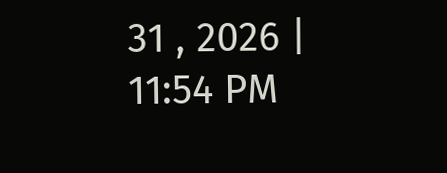31 , 2026 | 11:54 PM